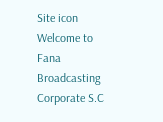Site icon Welcome to Fana Broadcasting Corporate S.C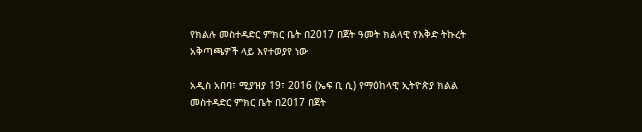የክልሉ መስተዳድር ምክር ቤት በ2017 በጀት ዓመት ክልላዊ የእቅድ ትኩረት አቅጣጫዎች ላይ እየተወያየ ነው

አዲስ አበባ፣ ሚያዝያ 19፣ 2016 (ኤፍ ቢ ሲ) የማዕከላዊ ኢትዮጵያ ክልል መስተዳድር ምክር ቤት በ2017 በጀት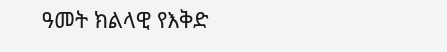ዓመት ክልላዊ የእቅድ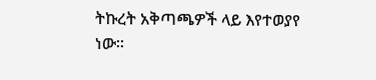ትኩረት አቅጣጫዎች ላይ እየተወያየ ነው።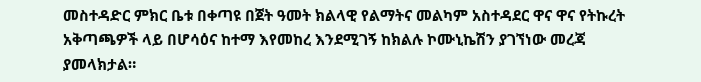መስተዳድር ምክር ቤቱ በቀጣዩ በጀት ዓመት ክልላዊ የልማትና መልካም አስተዳደር ዋና ዋና የትኩረት አቅጣጫዎች ላይ በሆሳዕና ከተማ እየመከረ እንደሚገኝ ከክልሉ ኮሙኒኬሽን ያገኘነው መረጃ ያመላክታል።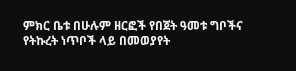ምክር ቤቱ በሁሉም ዘርፎች የበጀት ዓመቱ ግቦችና የትኩረት ነጥቦች ላይ በመወያየት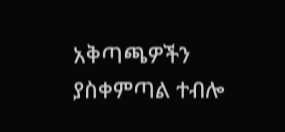አቅጣጫዎችን ያስቀምጣል ተብሎ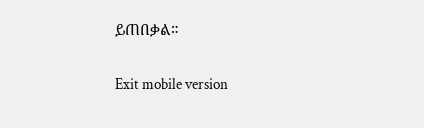ይጠበቃል።

Exit mobile version